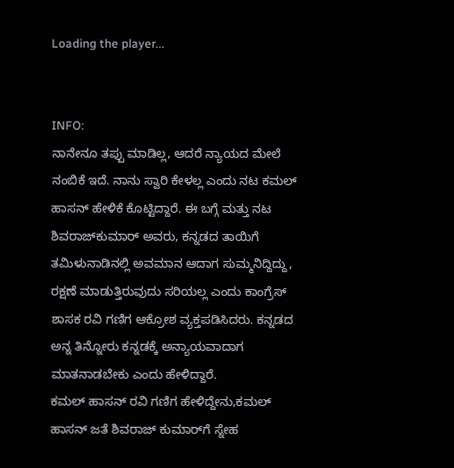Loading the player...


INFO:
ನಾನೇನೂ ತಪ್ಪು ಮಾಡಿಲ್ಲ, ಆದರೆ ನ್ಯಾಯದ ಮೇಲೆ ನಂಬಿಕೆ ಇದೆ. ನಾನು ಸ್ವಾರಿ ಕೇಳಲ್ಲ ಎಂದು ನಟ ಕಮಲ್‌ ಹಾಸನ್‌ ಹೇಳಿಕೆ ಕೊಟ್ಟಿದ್ದಾರೆ. ಈ ಬಗ್ಗೆ ಮತ್ತು ನಟ ಶಿವರಾಜ್‌ಕುಮಾರ್‌ ಅವರು, ಕನ್ನಡದ ತಾಯಿಗೆ ತಮಿಳುನಾಡಿನಲ್ಲಿ ಅವಮಾನ ಆದಾಗ ಸುಮ್ಮನಿದ್ದಿದ್ದು, ರಕ್ಷಣೆ ಮಾಡುತ್ತಿರುವುದು ಸರಿಯಲ್ಲ ಎಂದು ಕಾಂಗ್ರೆಸ್‌ ಶಾಸಕ ರವಿ ಗಣಿಗ ಆಕ್ರೋಶ ವ್ಯಕ್ತಪಡಿಸಿದರು. ಕನ್ನಡದ ಅನ್ನ ತಿನ್ನೋರು ಕನ್ನಡಕ್ಕೆ ಅನ್ಯಾಯವಾದಾಗ ಮಾತನಾಡಬೇಕು ಎಂದು ಹೇಳಿದ್ದಾರೆ.
ಕಮಲ್‌ ಹಾಸನ್‌ ರವಿ ಗಣಿಗ ಹೇಳಿದ್ದೇನು,ಕಮಲ್ ಹಾಸನ್ ಜತೆ ಶಿವರಾಜ್ ಕುಮಾರ್‌ಗೆ ಸ್ನೇಹ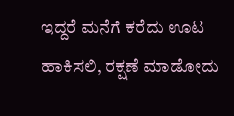ಇದ್ದರೆ ಮನೆಗೆ ಕರೆದು ಊಟ ಹಾಕಿಸಲಿ, ರಕ್ಷಣೆ ಮಾಡೋದು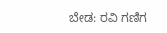ಬೇಡ: ರವಿ ಗಣಿಗ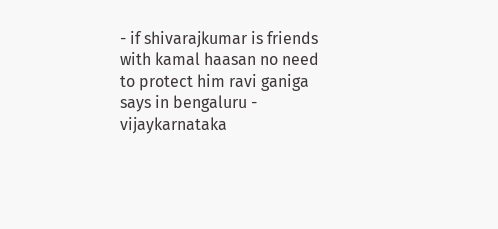- if shivarajkumar is friends with kamal haasan no need to protect him ravi ganiga says in bengaluru - vijaykarnataka